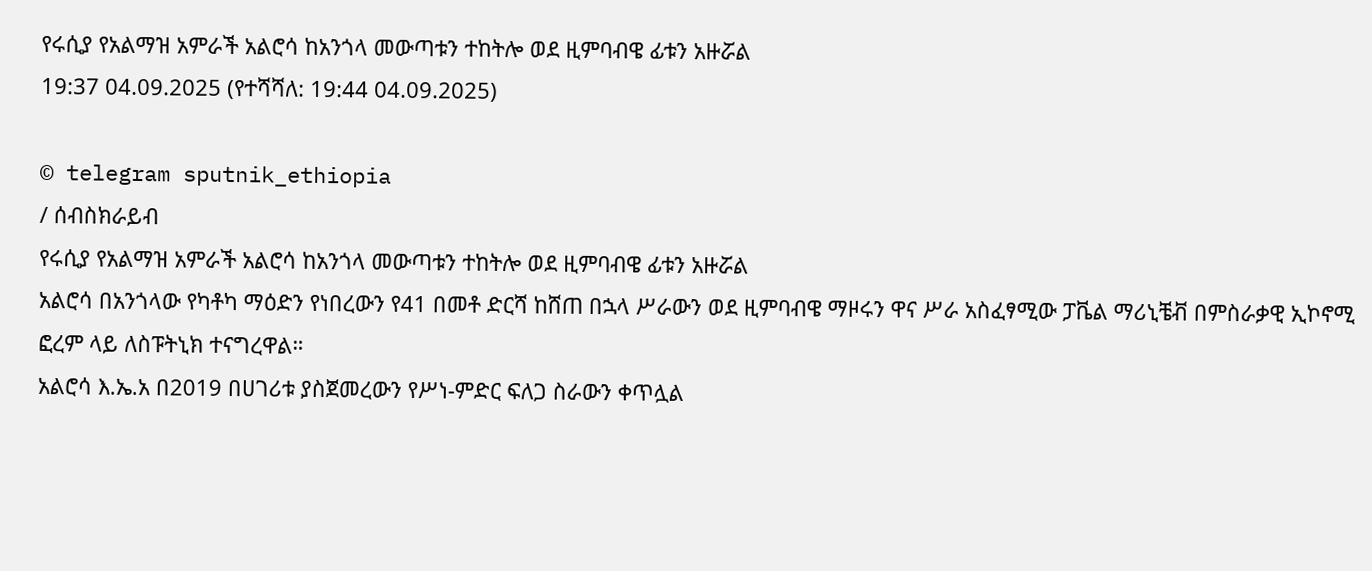የሩሲያ የአልማዝ አምራች አልሮሳ ከአንጎላ መውጣቱን ተከትሎ ወደ ዚምባብዌ ፊቱን አዙሯል
19:37 04.09.2025 (የተሻሻለ: 19:44 04.09.2025)

© telegram sputnik_ethiopia
/ ሰብስክራይብ
የሩሲያ የአልማዝ አምራች አልሮሳ ከአንጎላ መውጣቱን ተከትሎ ወደ ዚምባብዌ ፊቱን አዙሯል
አልሮሳ በአንጎላው የካቶካ ማዕድን የነበረውን የ41 በመቶ ድርሻ ከሸጠ በኋላ ሥራውን ወደ ዚምባብዌ ማዞሩን ዋና ሥራ አስፈፃሚው ፓቬል ማሪኒቼቭ በምስራቃዊ ኢኮኖሚ ፎረም ላይ ለስፑትኒክ ተናግረዋል።
አልሮሳ እ.ኤ.አ በ2019 በሀገሪቱ ያስጀመረውን የሥነ-ምድር ፍለጋ ስራውን ቀጥሏል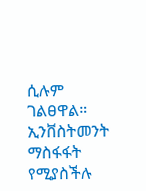ሲሉም ገልፀዋል። ኢንቨስትመንት ማስፋፋት የሚያስችሉ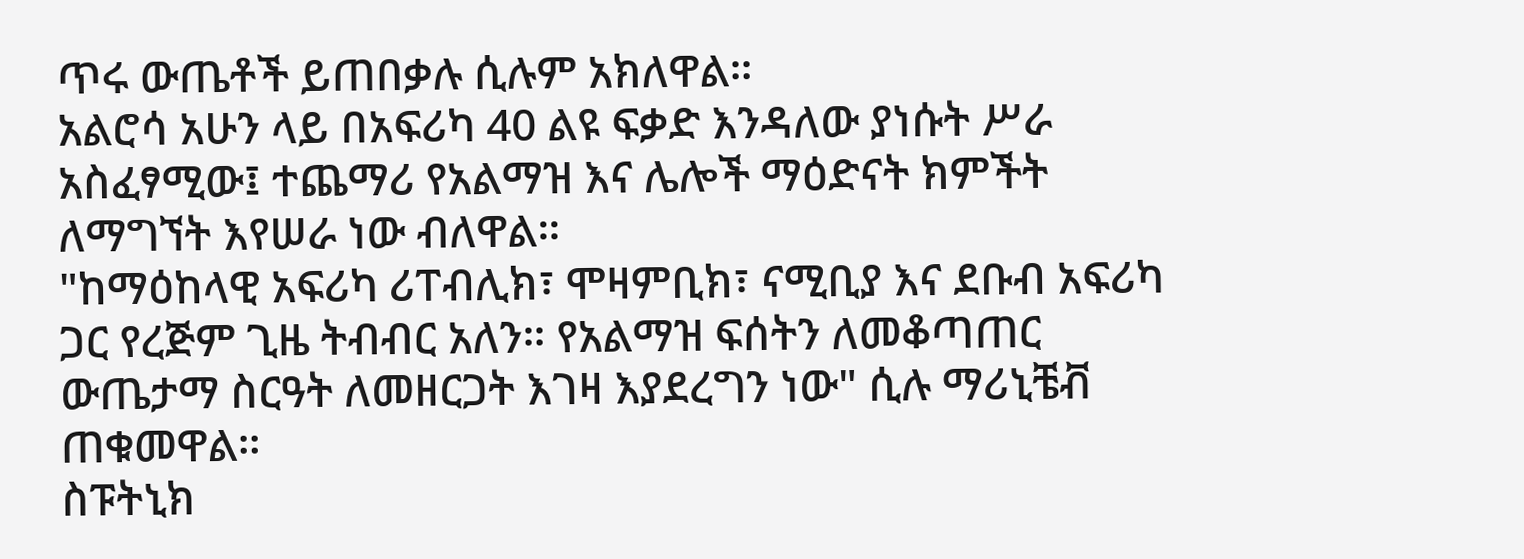ጥሩ ውጤቶች ይጠበቃሉ ሲሉም አክለዋል።
አልሮሳ አሁን ላይ በአፍሪካ 40 ልዩ ፍቃድ እንዳለው ያነሱት ሥራ አስፈፃሚው፤ ተጨማሪ የአልማዝ እና ሌሎች ማዕድናት ክምችት ለማግኘት እየሠራ ነው ብለዋል።
"ከማዕከላዊ አፍሪካ ሪፐብሊክ፣ ሞዛምቢክ፣ ናሚቢያ እና ደቡብ አፍሪካ ጋር የረጅም ጊዜ ትብብር አለን። የአልማዝ ፍሰትን ለመቆጣጠር ውጤታማ ስርዓት ለመዘርጋት እገዛ እያደረግን ነው" ሲሉ ማሪኒቼቭ ጠቁመዋል።
ስፑትኒክ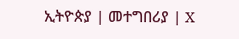ኢትዮጵያ | መተግበሪያ | X